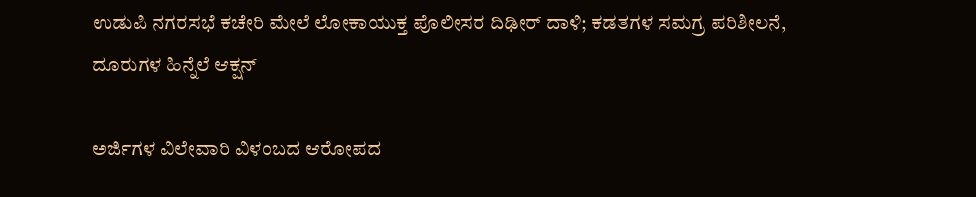ಉಡುಪಿ ನಗರಸಭೆ ಕಚೇರಿ ಮೇಲೆ ಲೋಕಾಯುಕ್ತ ಪೊಲೀಸರ ದಿಢೀರ್ ದಾಳಿ; ಕಡತಗಳ ಸಮಗ್ರ ಪರಿಶೀಲನೆ, ದೂರುಗಳ ಹಿನ್ನೆಲೆ ಆಕ್ಷನ್

ಅರ್ಜಿಗಳ ವಿಲೇವಾರಿ ವಿಳಂಬದ ಆರೋಪದ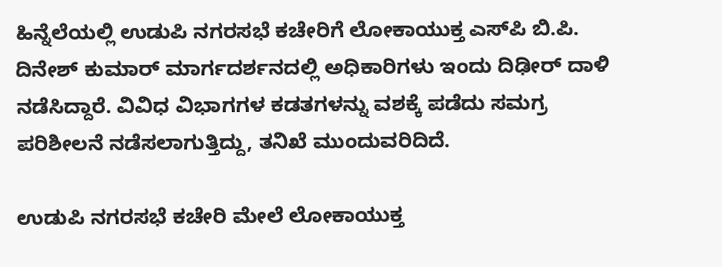ಹಿನ್ನೆಲೆಯಲ್ಲಿ ಉಡುಪಿ ನಗರಸಭೆ ಕಚೇರಿಗೆ ಲೋಕಾಯುಕ್ತ ಎಸ್‌ಪಿ ಬಿ.ಪಿ. ದಿನೇಶ್ ಕುಮಾರ್ ಮಾರ್ಗದರ್ಶನದಲ್ಲಿ ಅಧಿಕಾರಿಗಳು ಇಂದು ದಿಢೀರ್ ದಾಳಿ ನಡೆಸಿದ್ದಾರೆ. ವಿವಿಧ ವಿಭಾಗಗಳ ಕಡತಗಳನ್ನು ವಶಕ್ಕೆ ಪಡೆದು ಸಮಗ್ರ ಪರಿಶೀಲನೆ ನಡೆಸಲಾಗುತ್ತಿದ್ದು, ತನಿಖೆ ಮುಂದುವರಿದಿದೆ.

ಉಡುಪಿ ನಗರಸಭೆ ಕಚೇರಿ ಮೇಲೆ ಲೋಕಾಯುಕ್ತ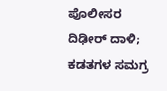ಪೊಲೀಸರ ದಿಢೀರ್ ದಾಳಿ; ಕಡತಗಳ ಸಮಗ್ರ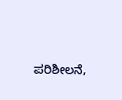ಪರಿಶೀಲನೆ,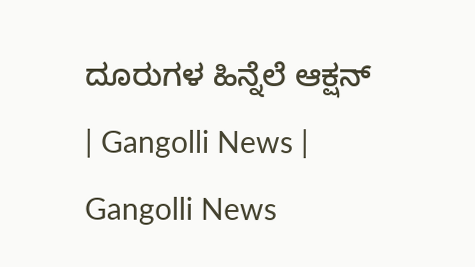ದೂರುಗಳ ಹಿನ್ನೆಲೆ ಆಕ್ಷನ್ | Gangolli News | Gangolli News